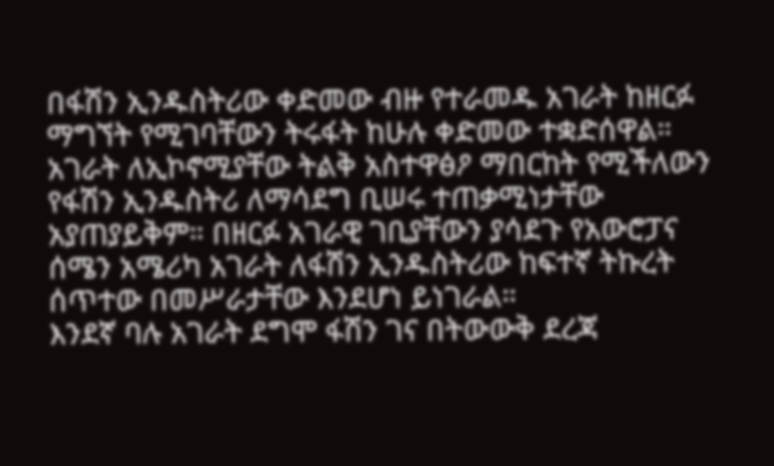በፋሽን ኢንዱስትሪው ቀድመው ብዙ የተራመዱ አገራት ከዘርፉ ማግኘት የሚገባቸውን ትሩፋት ከሁሉ ቀድመው ተቋድሰዋል። አገራት ለኢኮኖሚያቸው ትልቅ አስተዋፅዖ ማበርከት የሚችለውን የፋሽን ኢንዱስትሪ ለማሳደግ ቢሠሩ ተጠቃሚነታቸው አያጠያይቅም። በዘርፉ አገራዊ ገቢያቸውን ያሳደጉ የአውሮፓና ሰሜን አሜሪካ አገራት ለፋሽን ኢንዱስትሪው ከፍተኛ ትኩረት ሰጥተው በመሥራታቸው እንደሆነ ይነገራል።
እንደኛ ባሉ አገራት ደግሞ ፋሽን ገና በትውውቅ ደረጃ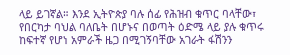ላይ ይገኛል። እንደ ኢትዮጵያ ባሉ ሰፊ የሕዝብ ቁጥር ባላቸው፣ የበርካታ ባህል ባለቤት በሆኑና በወጣት ዕድሜ ላይ ያሉ ቁጥሩ ከፍተኛ የሆነ አምራች ዜጋ በሚገኝባቸው አገራት ፋሽንን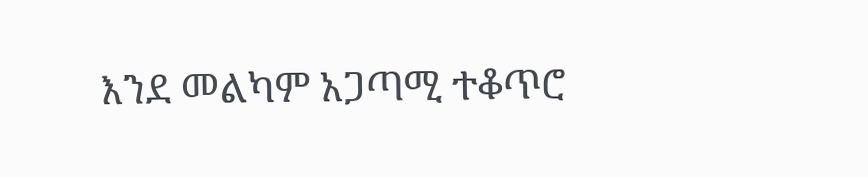እንደ መልካም አጋጣሚ ተቆጥሮ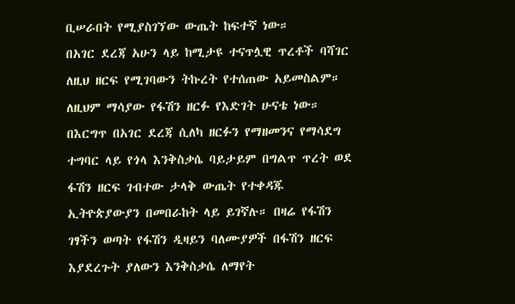ቢሠራበት የሚያስገኘው ውጤት ከፍተኛ ነው።
በአገር ደረጃ አሁን ላይ ከሚታዩ ተናጥሏዊ ጥረቶች ባሻገር ለዚህ ዘርፍ የሚገባውን ትኩረት የተሰጠው አይመስልም። ለዚህም ማሳያው የፋሽን ዘርፉ የእድገት ሁናቴ ነው። በእርግጥ በአገር ደረጃ ሲለካ ዘርፉን የማዘመንና የማሳደግ ተግባር ላይ የጎላ እንቅስቃሴ ባይታይም በግልጥ ጥረት ወደ ፋሽን ዘርፍ ገብተው ታላቅ ውጤት የተቀዳጁ ኢትዮጵያውያን በመበራከት ላይ ይገኛሉ። በዛሬ የፋሽን ገፃችን ወጣት የፋሽን ዲዛይን ባለሙያዎች በፋሽን ዘርፍ እያደረጉት ያለውን እንቅስቃሴ ለማየት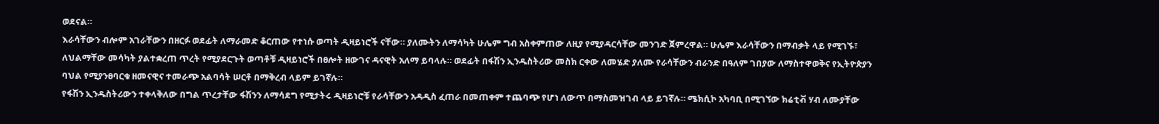ወደናል።
እራሳቸውን ብሎም አገራቸውን በዘርፉ ወደፊት ለማራመድ ቆርጠው የተነሱ ወጣት ዲዛይነሮች ናቸው። ያለሙትን ለማሳካት ሁሌም ግብ አስቀምጠው ለዚያ የሚያዳርሳቸው መንገድ ጀምረዋል። ሁሌም እራሳቸውን በማብቃት ላይ የሚገኙ፣ ለህልማቸው መሳካት ያልተቋረጠ ጥረት የሚያደርጉት ወጣቶቹ ዲዛይነሮች በፀሎት ዘውገና ዳናዊት አለማ ይባላሉ። ወደፊት በፋሽን ኢንዱስትሪው መስክ ርቀው ለመሄድ ያለሙ የራሳቸውን ብራንድ በዓለም ገበያው ለማስተዋወቅና የኢትዮጵያን ባህል የሚያንፀባርቁ ዘመናዊና ተመራጭ አልባሳት ሠርቶ በማቅረብ ላይም ይገኛሉ።
የፋሽን ኢንዱስትሪውን ተቀላቅለው በግል ጥረታቸው ፋሽንን ለማሳደግ የሚታትሩ ዲዛይነሮቹ የራሳቸውን አዳዲስ ፈጠራ በመጠቀም ተጨባጭ የሆነ ለውጥ በማስመዝገብ ላይ ይገኛሉ። ሜክሲኮ አካባቢ በሚገኘው ክሬቲቭ ሃብ ለሙያቸው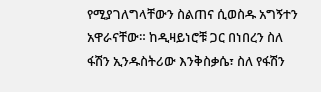የሚያገለግላቸውን ስልጠና ሲወስዱ አግኝተን አዋራናቸው። ከዲዛይነሮቹ ጋር በነበረን ስለ ፋሽን ኢንዱስትሪው እንቅስቃሴ፣ ስለ የፋሽን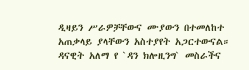ዲዛይን ሥራዎቻቸውና ሙያውን በተመለከተ አጠቃላይ ያላቸውን አስተያየት አጋርተውናል።
ዳናዊት አለማ የ `ዳን ክሎዚንግ` መስራችና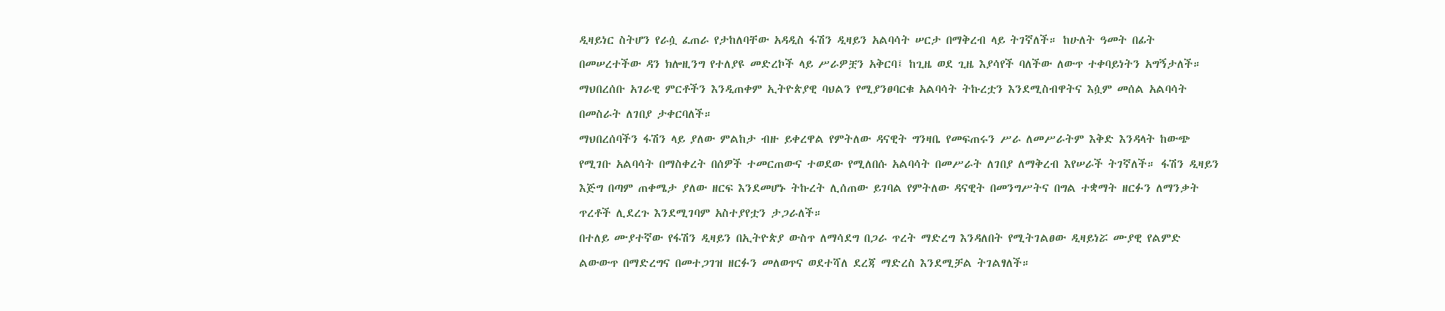ዲዛይነር ስትሆን የራሷ ፈጠራ የታከለባቸው አዳዲስ ፋሽን ዲዛይን አልባሳት ሠርታ በማቅረብ ላይ ትገኛለች። ከሁለት ዓመት በፊት በመሠረተችው ዳን ክሎዚንግ የተለያዩ መድረኮች ላይ ሥራዎቿን አቅርባ፤ ከጊዜ ወደ ጊዜ እያሳየች ባለችው ለውጥ ተቀባይነትን አግኝታለች። ማህበረሰቡ አገራዊ ምርቶችን እንዲጠቀም ኢትዮጵያዊ ባህልን የሚያንፀባርቁ አልባሳት ትኩረቷን እንደሚስብዋትና እሷም መሰል አልባሳት በመስራት ለገበያ ታቀርባለች።
ማህበረሰባችን ፋሽን ላይ ያለው ምልከታ ብዙ ይቀረዋል የምትለው ዳናዊት ግንዛቤ የመፍጠሩን ሥራ ለመሥራትም እቅድ እንዳላት ከውጭ የሚገቡ አልባሳት በማስቀረት በሰዎች ተመርጠውና ተወደው የሚለበሱ አልባሳት በመሥራት ለገበያ ለማቅረብ እየሠራች ትገኛለች። ፋሽን ዲዛይን እጅግ በጣም ጠቀሜታ ያለው ዘርፍ እንደመሆኑ ትኩረት ሊሰጠው ይገባል የምትለው ዳናዊት በመንግሥትና በግል ተቋማት ዘርፉን ለማንቃት ጥረቶች ሊደረጉ እንደሚገባም አስተያየቷን ታጋራለች።
በተለይ ሙያተኛው የፋሽን ዲዛይን በኢትዮጵያ ውስጥ ለማሳደግ በጋራ ጥረት ማድረግ እንዳለበት የሚትገልፀው ዲዛይነሯ ሙያዊ የልምድ ልውውጥ በማድረግና በመተጋገዝ ዘርፉን መለወጥና ወደተሻለ ደረጃ ማድረስ እንደሚቻል ትገልፃለች።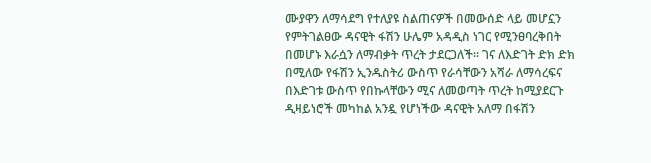ሙያዋን ለማሳደግ የተለያዩ ስልጠናዎች በመውሰድ ላይ መሆኗን የምትገልፀው ዳናዊት ፋሽን ሁሌም አዳዲስ ነገር የሚንፀባረቅበት በመሆኑ እራሷን ለማብቃት ጥረት ታደርጋለች። ገና ለእድገት ድክ ድክ በሚለው የፋሽን ኢንዱስትሪ ውስጥ የራሳቸውን አሻራ ለማሳረፍና በእድገቱ ውስጥ የበኩላቸውን ሚና ለመወጣት ጥረት ከሚያደርጉ ዲዛይነሮች መካከል አንዷ የሆነችው ዳናዊት አለማ በፋሽን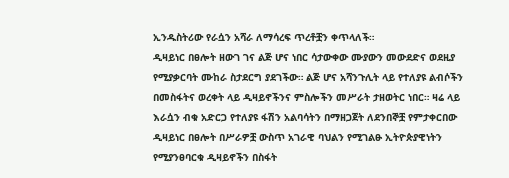ኢንዱስትሪው የራሷን አሻራ ለማሳረፍ ጥረቶቿን ቀጥላለች።
ዲዛይነር በፀሎት ዘውገ ገና ልጅ ሆና ነበር ሳታውቀው ሙያውን መውደድና ወደዚያ የሚያቃርባት ሙከራ ስታደርግ ያደገችው። ልጅ ሆና አሻንጉሊት ላይ የተለያዩ ልብሶችን በመስፋትና ወረቀት ላይ ዲዛይኖችንና ምስሎችን መሥራት ታዘወትር ነበር። ዛሬ ላይ እራሷን ብቁ አድርጋ የተለያዩ ፋሽን አልባሳትን በማዘጋጀት ለደንበኞቿ የምታቀርበው ዲዛይነር በፀሎት በሥራዎቿ ውስጥ አገራዊ ባህልን የሚገልፁ ኢትዮጵያዊነትን የሚያንፀባርቁ ዲዛይኖችን በስፋት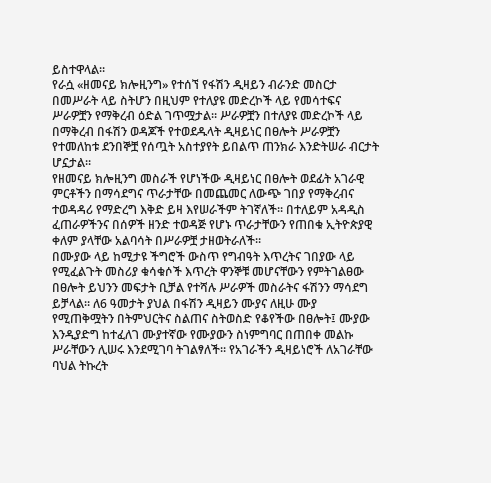ይስተዋላል።
የራሷ «ዘመናይ ክሎዚንግ» የተሰኘ የፋሽን ዲዛይን ብራንድ መስርታ በመሥራት ላይ ስትሆን በዚህም የተለያዩ መድረኮች ላይ የመሳተፍና ሥራዎቿን የማቅረብ ዕድል ገጥሟታል። ሥራዎቿን በተለያዩ መድረኮች ላይ በማቅረብ በፋሽን ወዳጆች የተወደዱላት ዲዛይነር በፀሎት ሥራዎቿን የተመለከቱ ደንበኞቿ የሰጧት አስተያየት ይበልጥ ጠንክራ እንድትሠራ ብርታት ሆኗታል።
የዘመናይ ክሎዚንግ መስራች የሆነችው ዲዛይነር በፀሎት ወደፊት አገራዊ ምርቶችን በማሳደግና ጥራታቸው በመጨመር ለውጭ ገበያ የማቅረብና ተወዳዳሪ የማድረግ እቅድ ይዛ እየሠራችም ትገኛለች። በተለይም አዳዲስ ፈጠራዎችንና በሰዎች ዘንድ ተወዳጅ የሆኑ ጥራታቸውን የጠበቁ ኢትዮጵያዊ ቀለም ያላቸው አልባሳት በሥራዎቿ ታዘወትራለች።
በሙያው ላይ ከሚታዩ ችግሮች ውስጥ የግብዓት እጥረትና ገበያው ላይ የሚፈልጉት መስሪያ ቁሳቁሶች እጥረት ዋንኞቹ መሆናቸውን የምትገልፀው በፀሎት ይህንን መፍታት ቢቻል የተሻሉ ሥራዎች መስራትና ፋሽንን ማሳደግ ይቻላል። ለ6 ዓመታት ያህል በፋሽን ዲዛይን ሙያና ለዚሁ ሙያ የሚጠቅሟትን በትምህርትና ስልጠና ስትወስድ የቆየችው በፀሎት፤ ሙያው እንዲያድግ ከተፈለገ ሙያተኛው የሙያውን ስነምግባር በጠበቀ መልኩ ሥራቸውን ሊሠሩ እንደሚገባ ትገልፃለች። የአገራችን ዲዛይነሮች ለአገራቸው ባህል ትኩረት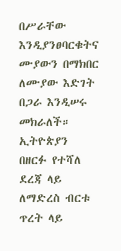በሥራቸው እንዲያንፀባርቁትና ሙያውን በማክበር ለሙያው እድገት በጋራ እንዲሠሩ መክራለች።
ኢትዮጵያን በዘርፉ የተሻለ ደረጃ ላይ ለማድረስ ብርቱ ጥረት ላይ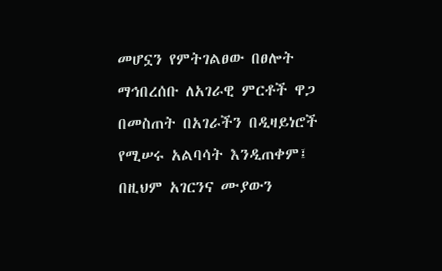መሆኗን የምትገልፀው በፀሎት ማኅበረሰቡ ለአገራዊ ምርቶች ዋጋ በመስጠት በአገራችን በዲዛይነሮች የሚሠሩ አልባሳት እንዲጠቀም፤ በዚህም አገርንና ሙያውን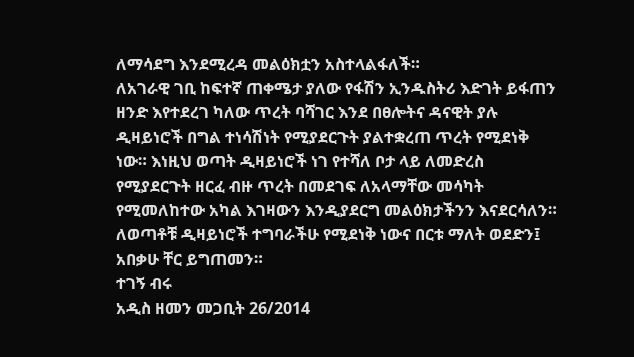ለማሳደግ እንደሚረዳ መልዕክቷን አስተላልፋለች።
ለአገራዊ ገቢ ከፍተኛ ጠቀሜታ ያለው የፋሽን ኢንዱስትሪ እድገት ይፋጠን ዘንድ እየተደረገ ካለው ጥረት ባሻገር እንደ በፀሎትና ዳናዊት ያሉ ዲዛይነሮች በግል ተነሳሽነት የሚያደርጉት ያልተቋረጠ ጥረት የሚደነቅ ነው። እነዚህ ወጣት ዲዛይነሮች ነገ የተሻለ ቦታ ላይ ለመድረስ የሚያደርጉት ዘርፈ ብዙ ጥረት በመደገፍ ለአላማቸው መሳካት የሚመለከተው አካል እገዛውን እንዲያደርግ መልዕክታችንን እናደርሳለን። ለወጣቶቹ ዲዛይነሮች ተግባራችሁ የሚደነቅ ነውና በርቱ ማለት ወደድን፤ አበቃሁ ቸር ይግጠመን።
ተገኝ ብሩ
አዲስ ዘመን መጋቢት 26/2014